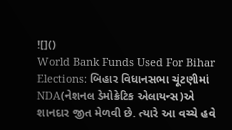![]()
World Bank Funds Used For Bihar Elections: બિહાર વિધાનસભા ચૂંટણીમાં NDA(નેશનલ ડેમોક્રેટિક એલાયન્સ)એ શાનદાર જીત મેળવી છે. ત્યારે આ વચ્ચે હવે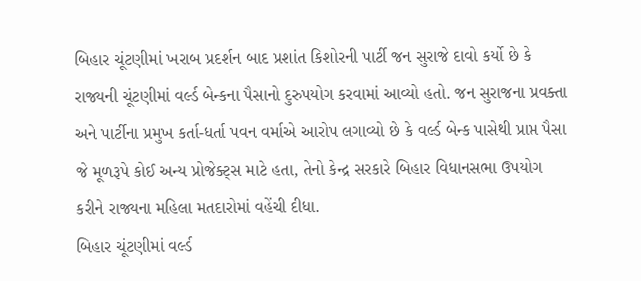બિહાર ચૂંટણીમાં ખરાબ પ્રદર્શન બાદ પ્રશાંત કિશોરની પાર્ટી જન સુરાજે દાવો કર્યો છે કે રાજ્યની ચૂંટણીમાં વર્લ્ડ બેન્કના પૈસાનો દુરુપયોગ કરવામાં આવ્યો હતો. જન સુરાજના પ્રવક્તા અને પાર્ટીના પ્રમુખ કર્તા-ધર્તા પવન વર્માએ આરોપ લગાવ્યો છે કે વર્લ્ડ બેન્ક પાસેથી પ્રાપ્ત પૈસા જે મૂળરૂપે કોઈ અન્ય પ્રોજેક્ટ્સ માટે હતા, તેનો કેન્દ્ર સરકારે બિહાર વિધાનસભા ઉપયોગ કરીને રાજ્યના મહિલા મતદારોમાં વહેંચી દીધા.
બિહાર ચૂંટણીમાં વર્લ્ડ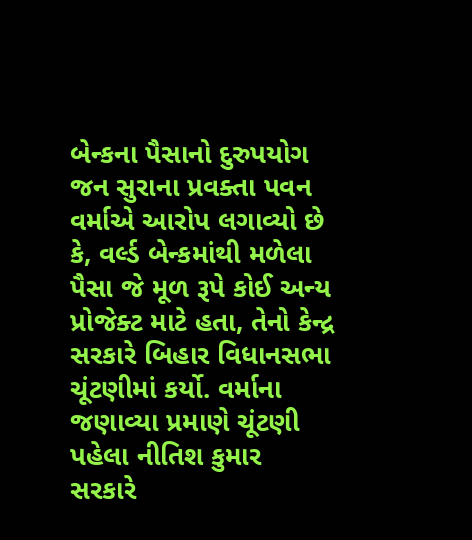બેન્કના પૈસાનો દુરુપયોગ
જન સુરાના પ્રવક્તા પવન વર્માએ આરોપ લગાવ્યો છે કે, વર્લ્ડ બેન્કમાંથી મળેલા પૈસા જે મૂળ રૂપે કોઈ અન્ય પ્રોજેક્ટ માટે હતા, તેનો કેન્દ્ર સરકારે બિહાર વિધાનસભા ચૂંટણીમાં કર્યો. વર્માના જણાવ્યા પ્રમાણે ચૂંટણી પહેલા નીતિશ કુમાર સરકારે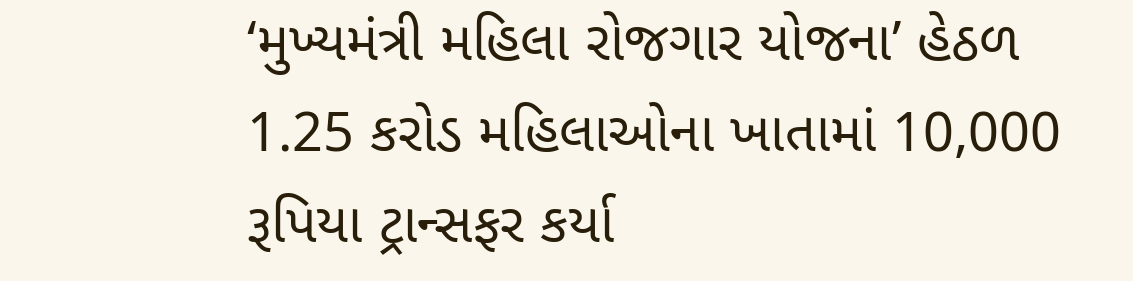‘મુખ્યમંત્રી મહિલા રોજગાર યોજના’ હેઠળ 1.25 કરોડ મહિલાઓના ખાતામાં 10,000 રૂપિયા ટ્રાન્સફર કર્યા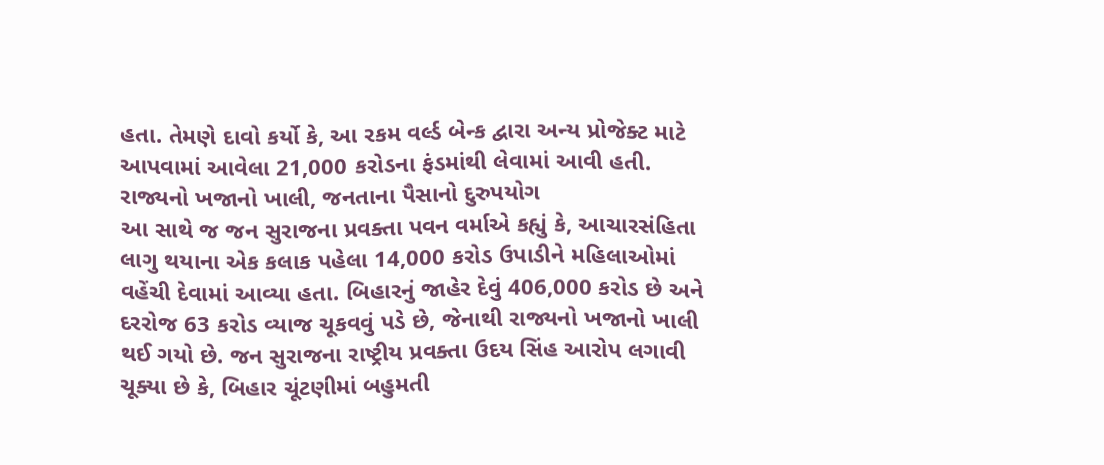હતા. તેમણે દાવો કર્યો કે, આ રકમ વર્લ્ડ બેન્ક દ્વારા અન્ય પ્રોજેક્ટ માટે આપવામાં આવેલા 21,000 કરોડના ફંડમાંથી લેવામાં આવી હતી.
રાજ્યનો ખજાનો ખાલી, જનતાના પૈસાનો દુરુપયોગ
આ સાથે જ જન સુરાજના પ્રવક્તા પવન વર્માએ કહ્યું કે, આચારસંહિતા લાગુ થયાના એક કલાક પહેલા 14,000 કરોડ ઉપાડીને મહિલાઓમાં વહેંચી દેવામાં આવ્યા હતા. બિહારનું જાહેર દેવું 406,000 કરોડ છે અને દરરોજ 63 કરોડ વ્યાજ ચૂકવવું પડે છે, જેનાથી રાજ્યનો ખજાનો ખાલી થઈ ગયો છે. જન સુરાજના રાષ્ટ્રીય પ્રવક્તા ઉદય સિંહ આરોપ લગાવી ચૂક્યા છે કે, બિહાર ચૂંટણીમાં બહુમતી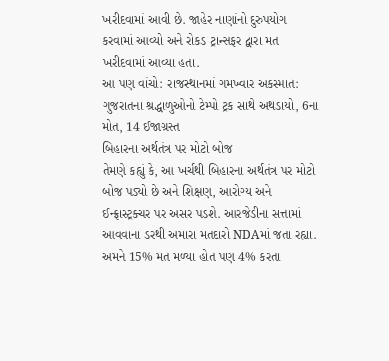ખરીદવામાં આવી છે. જાહેર નાણાંનો દુરુપયોગ કરવામાં આવ્યો અને રોકડ ટ્રાન્સફર દ્વારા મત ખરીદવામાં આવ્યા હતા.
આ પણ વાંચો: રાજસ્થાનમાં ગમખ્વાર અકસ્માત: ગુજરાતના શ્રદ્ધાળુઓનો ટેમ્પો ટ્રક સાથે અથડાયો, 6ના મોત, 14 ઈજાગ્રસ્ત
બિહારના અર્થતંત્ર પર મોટો બોજ
તેમણે કહ્યું કે, આ ખર્ચથી બિહારના અર્થતંત્ર પર મોટો બોજ પડ્યો છે અને શિક્ષણ, આરોગ્ય અને ઈન્ફ્રાસ્ટ્રક્ચર પર અસર પડશે. આરજેડીના સત્તામાં આવવાના ડરથી અમારા મતદારો NDAમાં જતા રહ્યા. અમને 15% મત મળ્યા હોત પણ 4% કરતા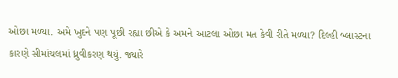ઓછા મળ્યા. અમે ખુદને પણ પૂછી રહ્યા છીએ કે અમને આટલા ઓછા મત કેવી રીતે મળ્યા? દિલ્હી બ્લાસ્ટના કારણે સીમાંચલમાં ધ્રુવીકરણ થયું. જ્યારે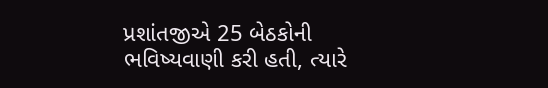પ્રશાંતજીએ 25 બેઠકોની ભવિષ્યવાણી કરી હતી, ત્યારે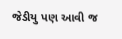જેડીયુ પણ આવી જ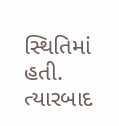સ્થિતિમાં હતી. ત્યારબાદ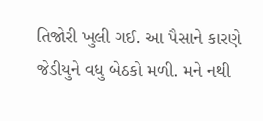તિજોરી ખુલી ગઈ. આ પૈસાને કારણે જેડીયુને વધુ બેઠકો મળી. મને નથી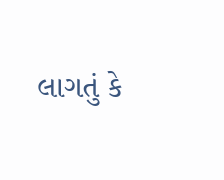લાગતું કે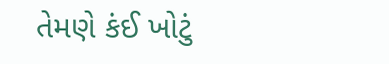તેમણે કંઈ ખોટું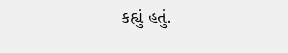કહ્યું હતું.